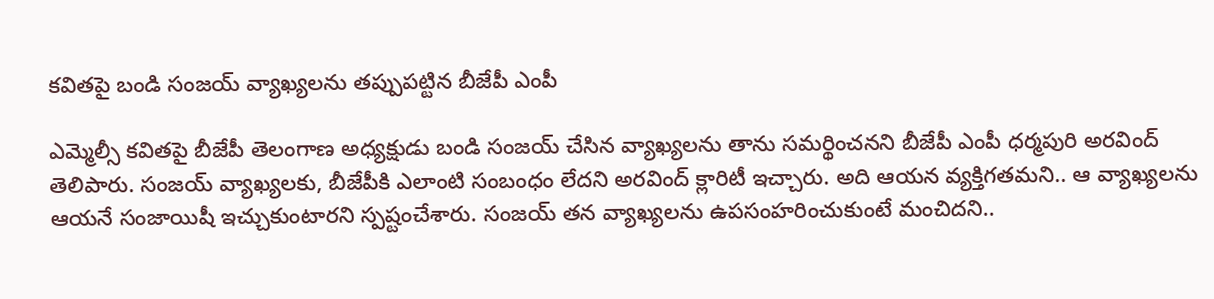కవితపై బండి సంజయ్ వ్యాఖ్యలను తప్పుపట్టిన బీజేపీ ఎంపీ

ఎమ్మెల్సీ కవితపై బీజేపీ తెలంగాణ అధ్యక్షుడు బండి సంజయ్ చేసిన వ్యాఖ్యలను తాను సమర్థించనని బీజేపీ ఎంపీ ధర్మపురి అరవింద్ తెలిపారు. సంజయ్ వ్యాఖ్యలకు, బీజేపీకి ఎలాంటి సంబంధం లేదని అరవింద్ క్లారిటీ ఇచ్చారు. అది ఆయన వ్యక్తిగతమని.. ఆ వ్యాఖ్యలను ఆయనే సంజాయిషీ ఇచ్చుకుంటారని స్పష్టంచేశారు. సంజయ్ తన వ్యాఖ్యలను ఉపసంహరించుకుంటే మంచిదని..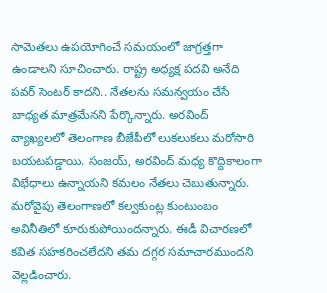సామెతలు ఉపయోగించే సమయంలో జాగ్రత్తగా ఉండాలని సూచించారు. రాష్ట్ర అధ్యక్ష పదవి అనేది పవర్ సెంటర్ కాదని.. నేతలను సమన్వయం చేసే బాధ్యత మాత్రమేనని పేర్కొన్నారు. అరవింద్ వ్యాఖ్యలలో తెలంగాణ బీజేపీలో లుకలుకలు మరోసారి బయటపడ్డాయి. సంజయ్, అరవింద్ మధ్య కొద్దికాలంగా విభేధాలు ఉన్నాయని కమలం నేతలు చెబుతున్నారు. మరోవైపు తెలంగాణలో కల్వకుంట్ల కుంటుంబం అవినీతిలో కూరుకుపోయిందన్నారు. ఈడీ విచారణలో కవిత సహకరించలేదని తమ దగ్గర సమాచారముందని వెల్లడించారు.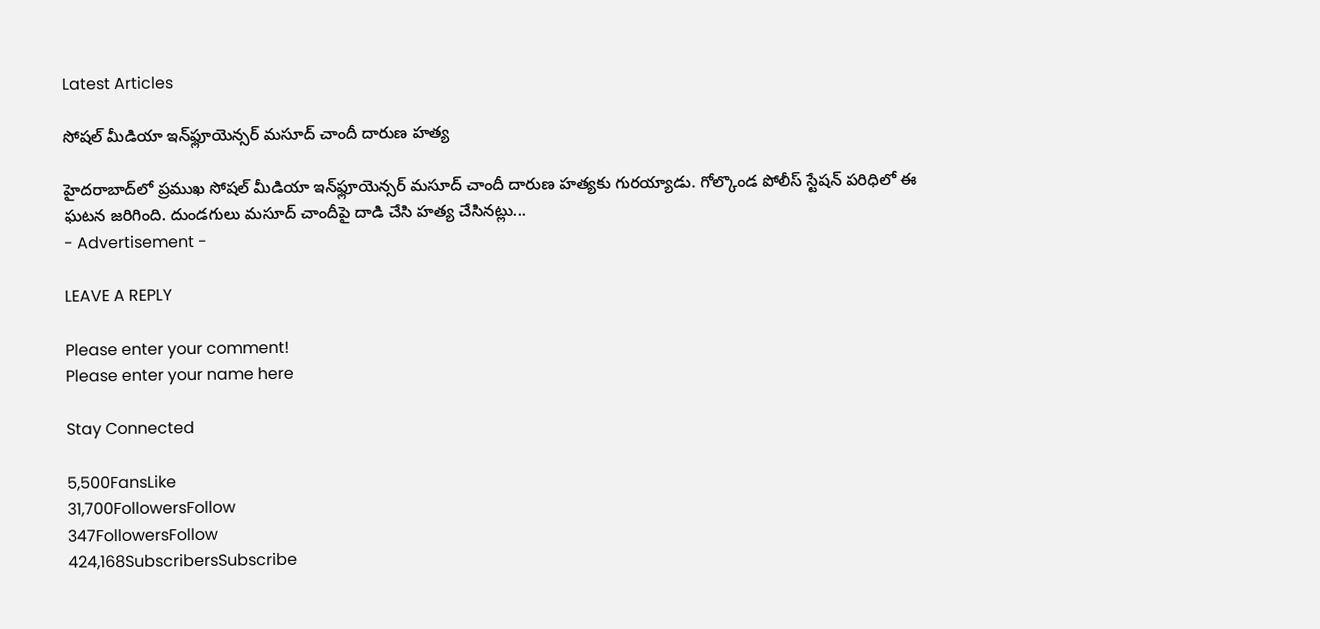Latest Articles

సోషల్ మీడియా ఇన్‌ఫ్లూయెన్సర్ మసూద్ చాందీ దారుణ హత్య

హైదరాబాద్‌లో ప్రముఖ సోషల్ మీడియా ఇన్‌ఫ్లూయెన్సర్ మసూద్ చాందీ దారుణ హత్యకు గురయ్యాడు. గోల్కొండ పోలీస్ స్టేషన్ పరిధిలో ఈ ఘటన జరిగింది. దుండగులు మసూద్ చాందీపై దాడి చేసి హత్య చేసినట్లు...
- Advertisement -

LEAVE A REPLY

Please enter your comment!
Please enter your name here

Stay Connected

5,500FansLike
31,700FollowersFollow
347FollowersFollow
424,168SubscribersSubscribe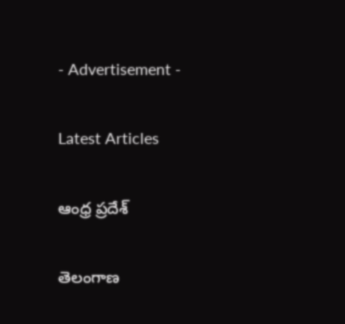- Advertisement -

Latest Articles

ఆంధ్ర ప్రదేశ్

తెలంగాణ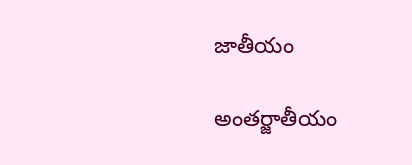జాతీయం

అంతర్జాతీయం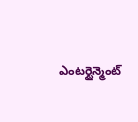ఎంటర్టైన్మెంట్